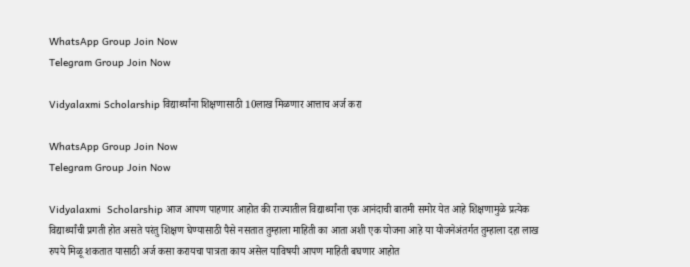WhatsApp Group Join Now
Telegram Group Join Now

Vidyalaxmi Scholarship विद्यार्थ्यांना शिक्षणासाठी 10लाख मिळणार आत्ताच अर्ज करा

WhatsApp Group Join Now
Telegram Group Join Now

Vidyalaxmi  Scholarship आज आपण पाहणार आहोत की राज्यातील विद्यार्थ्यांना एक आनंदाची बातमी समोर येत आहे शिक्षणामुळे प्रत्येक विद्यार्थ्यांची प्रगती होत असते परंतु शिक्षण घेण्यासाठी पैसे नसतात तुम्हाला माहिती का आता अशी एक योजना आहे या योजनेअंतर्गत तुम्हाला दहा लाख रुपये मिळू शकतात यासाठी अर्ज कसा करायचा पात्रता काय असेल याविषयी आपण माहिती बघणार आहोत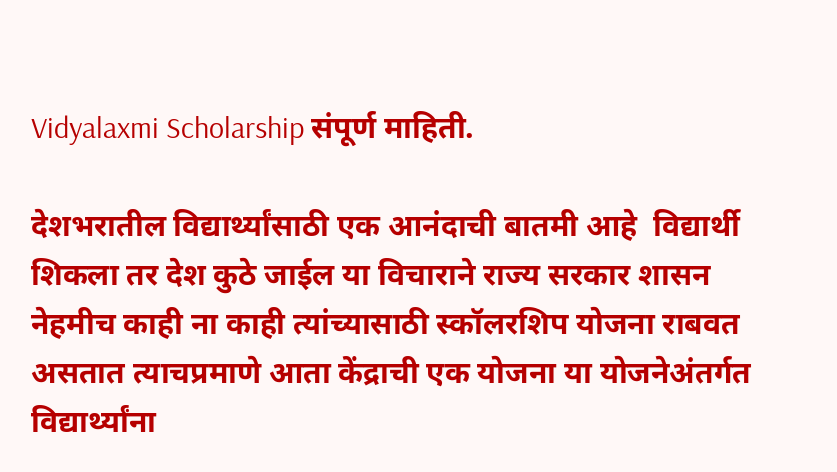Vidyalaxmi Scholarship संपूर्ण माहिती.

देशभरातील विद्यार्थ्यांसाठी एक आनंदाची बातमी आहे  विद्यार्थी शिकला तर देश कुठे जाईल या विचाराने राज्य सरकार शासन नेहमीच काही ना काही त्यांच्यासाठी स्कॉलरशिप योजना राबवत असतात त्याचप्रमाणे आता केंद्राची एक योजना या योजनेअंतर्गत विद्यार्थ्यांना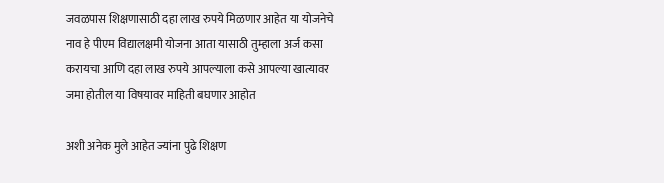जवळपास शिक्षणासाठी दहा लाख रुपये मिळणार आहेत या योजनेचे नाव हे पीएम विद्यालक्षमी योजना आता यासाठी तुम्हाला अर्ज कसा करायचा आणि दहा लाख रुपये आपल्याला कसे आपल्या खात्यावर जमा होतील या विषयावर माहिती बघणार आहोत

अशी अनेक मुले आहेत ज्यांना पुढे शिक्षण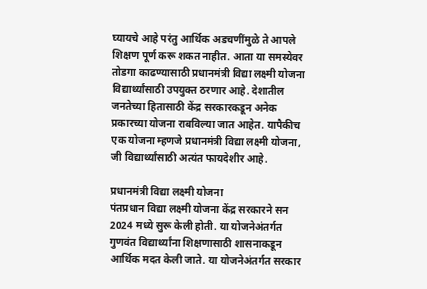घ्यायचे आहे परंतु आर्थिक अडचणींमुळे ते आपले शिक्षण पूर्ण करू शकत नाहीत. आता या समस्येवर तोडगा काढण्यासाठी प्रधानमंत्री विद्या लक्ष्मी योजना विद्यार्थ्यांसाठी उपयुक्त ठरणार आहे. देशातील जनतेच्या हितासाठी केंद्र सरकारकडून अनेक प्रकारच्या योजना राबविल्या जात आहेत. यापैकीच एक योजना म्हणजे प्रधानमंत्री विद्या लक्ष्मी योजना, जी विद्यार्थ्यांसाठी अत्यंत फायदेशीर आहे.

प्रधानमंत्री विद्या लक्ष्मी योजना
पंतप्रधान विद्या लक्ष्मी योजना केंद्र सरकारने सन 2024 मध्ये सुरू केली होती. या योजनेअंतर्गत गुणवंत विद्यार्थ्यांना शिक्षणासाठी शासनाकडून आर्थिक मदत केली जाते. या योजनेअंतर्गत सरकार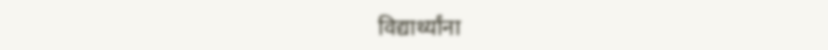विद्यार्थ्यांना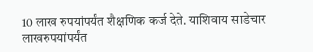10 लाख रुपयांपर्यंत शैक्षणिक कर्ज देते. याशिवाय साडेचार लाखरुपयांपर्यंत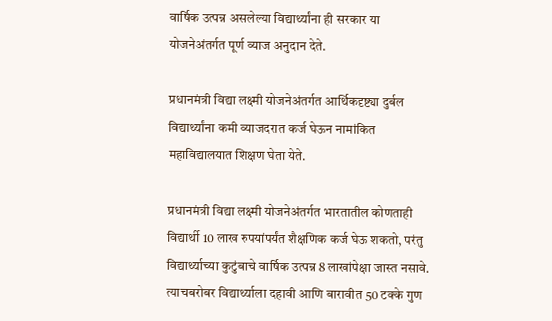वार्षिक उत्पन्न असलेल्या विद्यार्थ्यांना ही सरकार या योजनेअंतर्गत पूर्ण व्याज अनुदान देते.

प्रधानमंत्री विद्या लक्ष्मी योजनेअंतर्गत आर्थिकदृष्ट्या दुर्बल विद्यार्थ्यांना कमी व्याजदरात कर्ज घेऊन नामांकित महाविद्यालयात शिक्षण घेता येते.

प्रधानमंत्री विद्या लक्ष्मी योजनेअंतर्गत भारतातील कोणताही विद्यार्थी 10 लाख रुपयांपर्यंत शैक्षणिक कर्ज घेऊ शकतो, परंतु विद्यार्थ्याच्या कुटुंबाचे वार्षिक उत्पन्न 8 लाखांपेक्षा जास्त नसावे. त्याचबरोबर विद्यार्थ्याला दहावी आणि बारावीत 50 टक्के गुण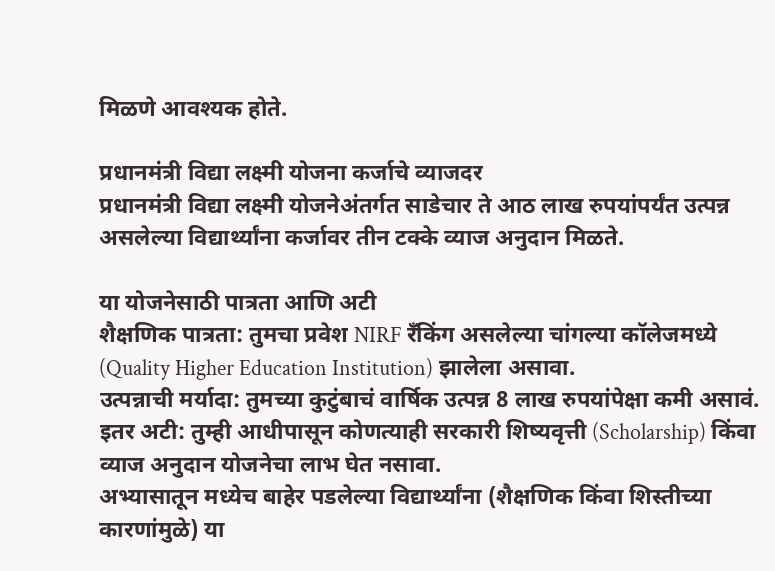मिळणे आवश्यक होते.

प्रधानमंत्री विद्या लक्ष्मी योजना कर्जाचे व्याजदर
प्रधानमंत्री विद्या लक्ष्मी योजनेअंतर्गत साडेचार ते आठ लाख रुपयांपर्यंत उत्पन्न असलेल्या विद्यार्थ्यांना कर्जावर तीन टक्के व्याज अनुदान मिळते.

या योजनेसाठी पात्रता आणि अटी
शैक्षणिक पात्रता: तुमचा प्रवेश NIRF रँकिंग असलेल्या चांगल्या कॉलेजमध्ये (Quality Higher Education Institution) झालेला असावा.
उत्पन्नाची मर्यादा: तुमच्या कुटुंबाचं वार्षिक उत्पन्न 8 लाख रुपयांपेक्षा कमी असावं.
इतर अटी: तुम्ही आधीपासून कोणत्याही सरकारी शिष्यवृत्ती (Scholarship) किंवा व्याज अनुदान योजनेचा लाभ घेत नसावा.
अभ्यासातून मध्येच बाहेर पडलेल्या विद्यार्थ्यांना (शैक्षणिक किंवा शिस्तीच्या कारणांमुळे) या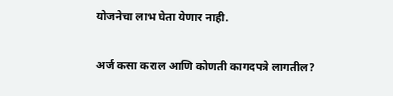योजनेचा लाभ घेता येणार नाही.

अर्ज कसा कराल आणि कोणती कागदपत्रे लागतील?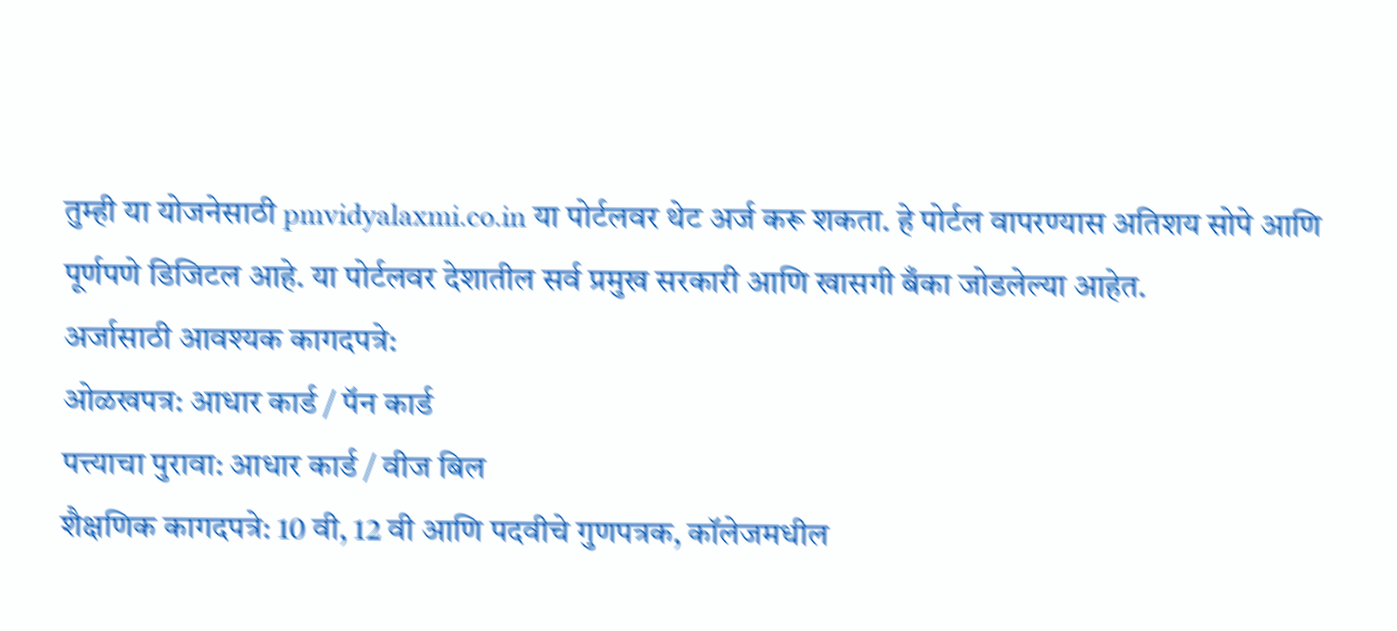तुम्ही या योजनेसाठी pmvidyalaxmi.co.in या पोर्टलवर थेट अर्ज करू शकता. हे पोर्टल वापरण्यास अतिशय सोपे आणि पूर्णपणे डिजिटल आहे. या पोर्टलवर देशातील सर्व प्रमुख सरकारी आणि खासगी बँका जोडलेल्या आहेत.
अर्जासाठी आवश्यक कागदपत्रे:
ओळखपत्र: आधार कार्ड / पॅन कार्ड
पत्त्याचा पुरावा: आधार कार्ड / वीज बिल
शैक्षणिक कागदपत्रे: 10 वी, 12 वी आणि पदवीचे गुणपत्रक, कॉलेजमधील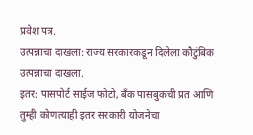प्रवेश पत्र.
उत्पन्नाचा दाखला: राज्य सरकारकडून दिलेला कौटुंबिक उत्पन्नाचा दाखला.
इतर: पासपोर्ट साईज फोटो, बँक पासबुकची प्रत आणि तुम्ही कोणत्याही इतर सरकारी योजनेचा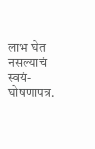लाभ घेत नसल्याचं स्वयं-घोषणापत्र.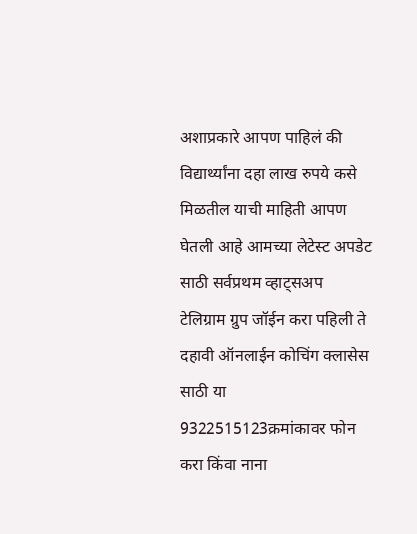अशाप्रकारे आपण पाहिलं की विद्यार्थ्यांना दहा लाख रुपये कसे मिळतील याची माहिती आपण घेतली आहे आमच्या लेटेस्ट अपडेट साठी सर्वप्रथम व्हाट्सअप  टेलिग्राम ग्रुप जॉईन करा पहिली ते दहावी ऑनलाईन कोचिंग क्लासेस साठी या 9322515123क्रमांकावर फोन करा किंवा नाना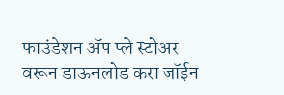फाउंडेशन ॲप प्ले स्टोअर वरून डाऊनलोड करा जॉईन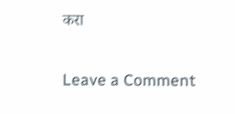करा

Leave a Comment